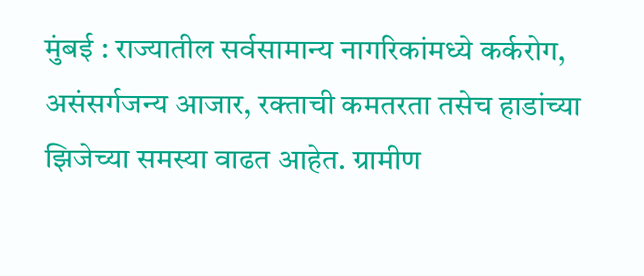मुंबई : राज्यातील सर्वसामान्य नागरिकांमध्ये कर्करोग, असंसर्गजन्य आजार, रक्ताची कमतरता तसेच हाडांच्या झिजेच्या समस्या वाढत आहेत. ग्रामीण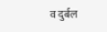व दुर्बल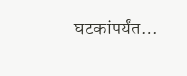घटकांपर्यंत…